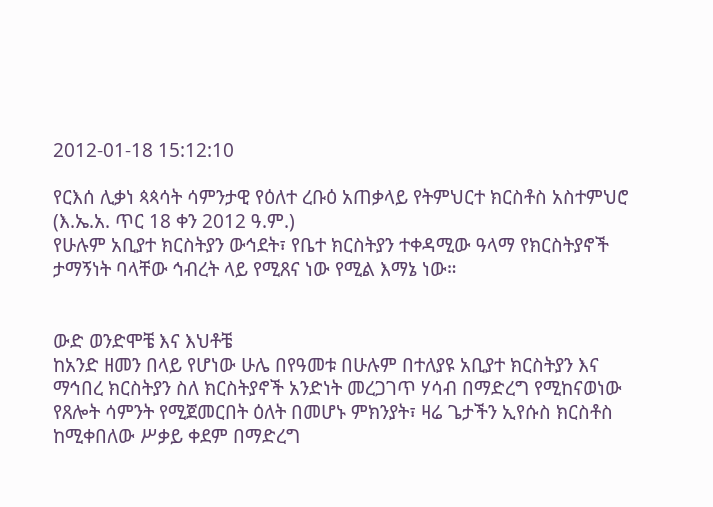2012-01-18 15:12:10

የርእሰ ሊቃነ ጳጳሳት ሳምንታዊ የዕለተ ረቡዕ አጠቃላይ የትምህርተ ክርስቶስ አስተምህሮ (እ.ኤ.አ. ጥር 18 ቀን 2012 ዓ.ም.)
የሁሉም አቢያተ ክርስትያን ውኅደት፣ የቤተ ክርስትያን ተቀዳሚው ዓላማ የክርስትያኖች ታማኝነት ባላቸው ኅብረት ላይ የሚጸና ነው የሚል እማኔ ነው።


ውድ ወንድሞቼ እና እህቶቼ
ከአንድ ዘመን በላይ የሆነው ሁሌ በየዓመቱ በሁሉም በተለያዩ አቢያተ ክርስትያን እና ማኅበረ ክርስትያን ስለ ክርስትያኖች አንድነት መረጋገጥ ሃሳብ በማድረግ የሚከናወነው የጸሎት ሳምንት የሚጀመርበት ዕለት በመሆኑ ምክንያት፣ ዛሬ ጌታችን ኢየሱስ ክርስቶስ ከሚቀበለው ሥቃይ ቀደም በማድረግ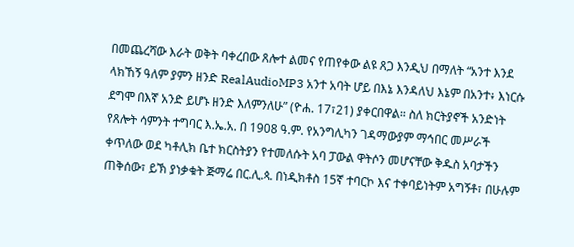በመጨረሻው እራት ወቅት ባቀረበው ጸሎተ ልመና የጠየቀው ልዩ ጸጋ እንዲህ በማለት “አንተ እንደ ላክኸኝ ዓለም ያምን ዘንድ RealAudioMP3 አንተ አባት ሆይ በእኔ እንዳለህ እኔም በአንተ፥ እነርሱ ደግሞ በእኛ አንድ ይሆኑ ዘንድ እለምንለሁ” (ዮሐ. 17፣21) ያቀርበዋል። ስለ ክርትያኖች አንድነት የጸሎት ሳምንት ተግባር እ.ኤ.አ. በ 1908 ዓ.ም. የአንግሊካን ገዳማውያም ማኅበር መሥራች ቀጥለው ወደ ካቶሊክ ቤተ ክርስትያን የተመለሱት አባ ፓውል ዋትሶን መሆናቸው ቅዱስ አባታችን ጠቅሰው፣ ይኽ ያነቃቁት ጅማሬ በር.ሊ.ጳ. በነዲክቶስ 15ኛ ተባርኮ እና ተቀባይነትም አግኝቶ፣ በሁሉም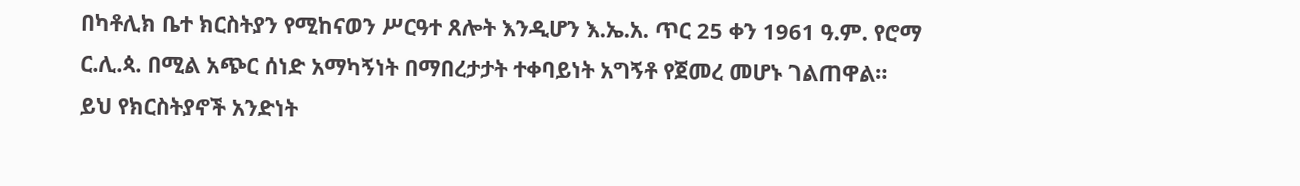በካቶሊክ ቤተ ክርስትያን የሚከናወን ሥርዓተ ጸሎት እንዲሆን እ.ኤ.አ. ጥር 25 ቀን 1961 ዓ.ም. የሮማ ር.ሊ.ጳ. በሚል አጭር ሰነድ አማካኝነት በማበረታታት ተቀባይነት አግኝቶ የጀመረ መሆኑ ገልጠዋል።
ይህ የክርስትያኖች አንድነት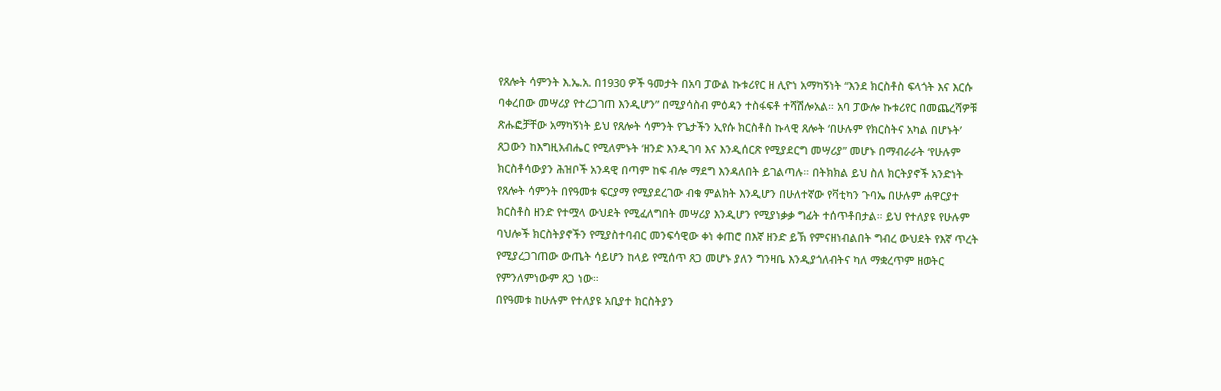የጸሎት ሳምንት እ.ኤ.አ. በ1930 ዎች ዓመታት በአባ ፓውል ኩቱሪየር ዘ ሊዮነ አማካኝነት “እንደ ክርስቶስ ፍላጎት እና እርሱ ባቀረበው መሣሪያ የተረጋገጠ እንዲሆን” በሚያሳስብ ምዕዳን ተስፋፍቶ ተሻሽሎአል። አባ ፓውሎ ኩቱሪየር በመጨረሻዎቹ ጽሑፎቻቸው አማካኝነት ይህ የጸሎት ሳምንት የጌታችን ኢየሱ ክርስቶስ ኩላዊ ጸሎት ‘በሁሉም የክርስትና አካል በሆኑት’ ጸጋውን ከእግዚአብሔር የሚለምኑት ‘ዘንድ እንዲገባ እና እንዲሰርጽ የሚያደርግ መሣሪያ” መሆኑ በማብራራት ‘የሁሉም ክርስቶሳውያን ሕዝቦች አንዳዊ በጣም ከፍ ብሎ ማደግ እንዳለበት ይገልጣሉ። በትክክል ይህ ስለ ክርትያኖች አንድነት የጸሎት ሳምንት በየዓመቱ ፍርያማ የሚያደረገው ብቁ ምልክት እንዲሆን በሁለተኛው የቫቲካን ጉባኤ በሁሉም ሐዋርያተ ክርስቶስ ዘንድ የተሟላ ውህደት የሚፈለግበት መሣሪያ እንዲሆን የሚያነቃቃ ግፊት ተሰጥቶበታል። ይህ የተለያዩ የሁሉም ባህሎች ክርስትያኖችን የሚያስተባብር መንፍሳዊው ቀነ ቀጠሮ በእኛ ዘንድ ይኽ የምናዘነብልበት ግብረ ውህደት የእኛ ጥረት የሚያረጋገጠው ውጤት ሳይሆን ከላይ የሚሰጥ ጸጋ መሆኑ ያለን ግንዛቤ እንዲያጎለብትና ካለ ማቋረጥም ዘወትር የምንለምነውም ጸጋ ነው።
በየዓመቱ ከሁሉም የተለያዩ አቢያተ ክርስትያን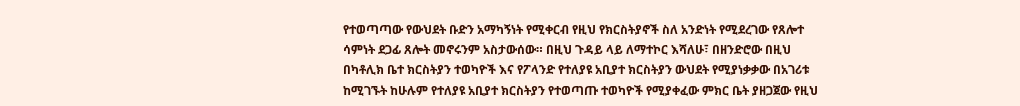የተወጣጣው የውህደት ቡድን አማካኝነት የሚቀርብ የዚህ የክርስትያኖች ስለ አንድነት የሚደረገው የጸሎተ ሳምነት ደጋፊ ጸሎት መኖሩንም አስታውሰው። በዚህ ጉዳይ ላይ ለማተኮር እሻለሁ፣ በዘንድሮው በዚህ በካቶሊክ ቤተ ክርስትያን ተወካዮች እና የፖላንድ የተለያዩ አቢያተ ክርስትያን ውህደት የሚያነቃቃው በአገሪቱ ከሚገኙት ከሁሉም የተለያዩ አቢያተ ክርስትያን የተወጣጡ ተወካዮች የሚያቀፈው ምክር ቤት ያዘጋጀው የዚህ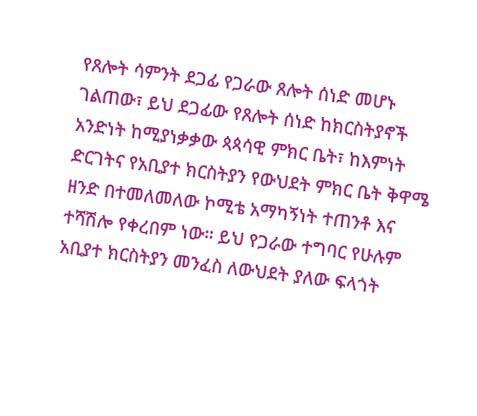የጸሎት ሳምንት ደጋፊ የጋራው ጸሎት ሰነድ መሆኑ ገልጠው፣ ይህ ደጋፊው የጸሎት ሰነድ ከክርስትያኖች አንድነት ከሚያነቃቃው ጳጳሳዊ ምክር ቤት፣ ከእምነት ድርገትና የአቢያተ ክርስትያን የውህደት ምክር ቤት ቅዋሜ ዘንድ በተመለመለው ኮሚቴ አማካኝነት ተጠንቶ እና ተሻሽሎ የቀረበም ነው። ይህ የጋራው ተግባር የሁሉም አቢያተ ክርስትያን መንፈስ ለውህደት ያለው ፍላጎት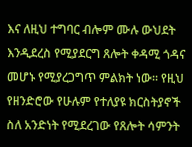እና ለዚህ ተግባር ብሎም ሙሉ ውህደት እንዲደረስ የሚያደርግ ጸሎት ቀዳሚ ጎዳና መሆኑ የሚያረጋግጥ ምልክት ነው። የዚህ የዘንድሮው የሁሉም የተለያዩ ክርስትያኖች ስለ አንድነት የሚደረገው የጸሎት ሳምንት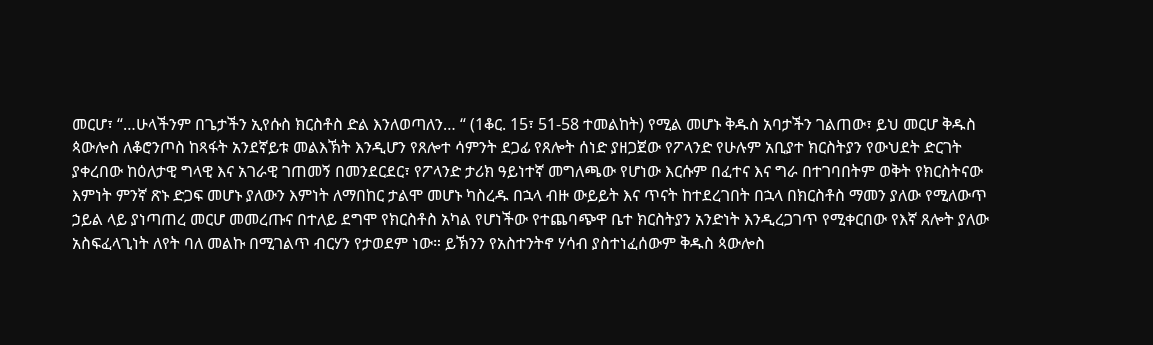መርሆ፣ “…ሁላችንም በጌታችን ኢየሱስ ክርስቶስ ድል እንለወጣለን… “ (1ቆር. 15፣ 51-58 ተመልከት) የሚል መሆኑ ቅዱስ አባታችን ገልጠው፣ ይህ መርሆ ቅዱስ ጳውሎስ ለቆሮንጦስ ከጻፋት አንደኛይቱ መልእኽት እንዲሆን የጸሎተ ሳምንት ደጋፊ የጸሎት ሰነድ ያዘጋጀው የፖላንድ የሁሉም አቢያተ ክርስትያን የውህደት ድርገት ያቀረበው ከዕለታዊ ግላዊ እና አገራዊ ገጠመኝ በመንደርደር፣ የፖላንድ ታሪክ ዓይነተኛ መግለጫው የሆነው እርሱም በፈተና እና ግራ በተገባበትም ወቅት የክርስትናው እምነት ምንኛ ጽኑ ድጋፍ መሆኑ ያለውን እምነት ለማበከር ታልሞ መሆኑ ካስረዱ በኋላ ብዙ ውይይት እና ጥናት ከተደረገበት በኋላ በክርስቶስ ማመን ያለው የሚለውጥ ኃይል ላይ ያነጣጠረ መርሆ መመረጡና በተለይ ደግሞ የክርስቶስ አካል የሆነችው የተጨባጭዋ ቤተ ክርስትያን አንድነት እንዲረጋገጥ የሚቀርበው የእኛ ጸሎት ያለው አስፍፈላጊነት ለየት ባለ መልኩ በሚገልጥ ብርሃን የታወደም ነው። ይኽንን የአስተንትኖ ሃሳብ ያስተነፈሰውም ቅዱስ ጳውሎስ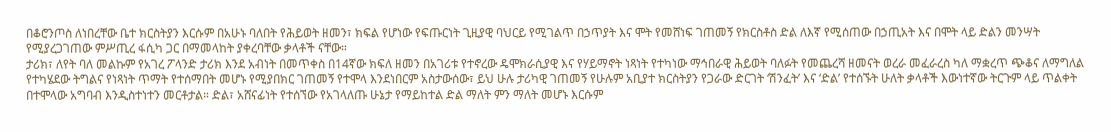በቆሮንጦስ ለነበረቸው ቤተ ክርስትያን እርሱም በአሁኑ ባለበት የሕይወት ዘመን፣ ክፍል የሆነው የፍጡርነት ጊዚያዊ ባህርይ የሚገልጥ በኃጥያት እና ሞት የመሸነፍ ገጠመኝ የክርስቶስ ድል ለእኛ የሚሰጠው በኃጢአት እና በሞት ላይ ድልን መንሣት የሚያረጋገጠው ምሥጢረ ፋሲካ ጋር በማመላከት ያቀረባቸው ቃላቶች ናቸው።
ታሪክ፣ ለየት ባለ መልኩም የአገረ ፖላንድ ታሪክ እንደ አብነት በመጥቀስ በ14ኛው ክፍለ ዘመን በአገሪቱ የተኖረው ዴሞክራሲያዊ እና የሃይማኖት ነጻነት የተካነው ማኅበራዊ ሕይወት ባለፉት የመጨረሻ ዘመናት ወረራ መፈራረስ ካለ ማቋረጥ ጭቆና ለማግለል የተካሄደው ትግልና የነጻነት ጥማት የተሰማበት መሆኑ የሚያበክር ገጠመኝ የተሞላ እንደነበርም አስታውሰው፣ ይህ ሁሉ ታሪካዊ ገጠመኝ የሁሉም አቢያተ ክርስትያን የጋራው ድርገት ‘ሽንፈት’ እና ‘ድል’ የተሰኙት ሁለት ቃላቶች እውነተኛው ትርጉም ላይ ጥልቀት በተሞላው አግባብ እንዲስተነተን መርቶታል። ድል፣ አሸናፊነት የተሰኘው የአገላለጡ ሁኔታ የማይከተል ድል ማለት ምን ማለት መሆኑ እርሱም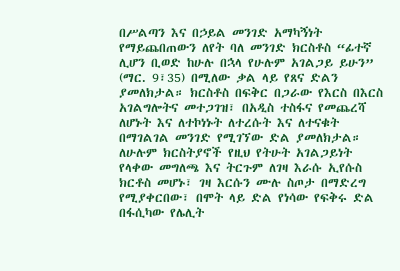በሥልጣን እና በኃይል መንገድ አማካኝነት የማይጨበጠውን ለየት ባለ መንገድ ክርስቶስ “ፊተኛ ሊሆን ቢወድ ከሁሉ በኋላ የሁሉም አገልጋይ ይሁን” (ማር. 9፣35) በሚለው ቃል ላይ የጸና ድልን ያመለክታል። ክርስቶስ በፍቅር በጋራው የእርስ በእርስ አገልግሎትና መተጋገዝ፣ በአዲስ ተስፋና የመጨረሻ ለሆኑት እና ለተኮነኑት ለተረሱት እና ለተናቁት በማገልገል መንገድ የሚገኘው ድል ያመለክታል። ለሁሉም ክርስትያኖች የዚህ የትሁት አገልጋይነት የላቀው መግለጫ እና ትርጉም ለገዛ እራሱ ኢየሱስ ክርቶስ መሆኑ፣ ገዛ እርሱን ሙሉ ስጦታ በማድረግ የሚያቀርበው፣ በሞት ላይ ድል የነሳው የፍቅሩ ድል በፋሲካው የሌሊት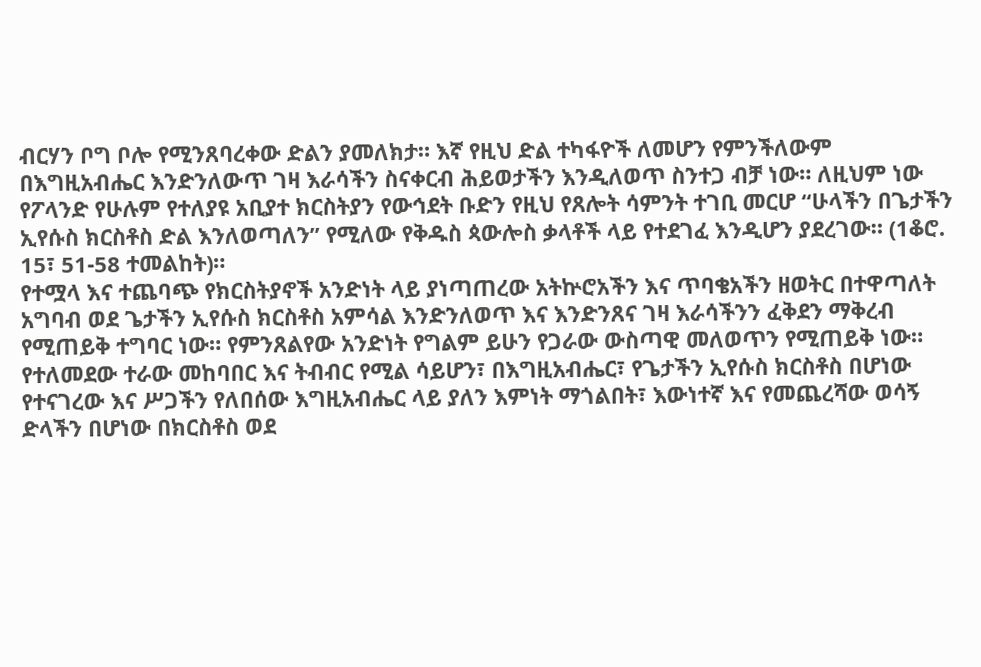ብርሃን ቦግ ቦሎ የሚንጸባረቀው ድልን ያመለክታ። እኛ የዚህ ድል ተካፋዮች ለመሆን የምንችለውም በእግዚአብሔር እንድንለውጥ ገዛ እራሳችን ስናቀርብ ሕይወታችን እንዲለወጥ ስንተጋ ብቻ ነው። ለዚህም ነው የፖላንድ የሁሉም የተለያዩ አቢያተ ክርስትያን የውኅደት ቡድን የዚህ የጸሎት ሳምንት ተገቢ መርሆ “ሁላችን በጌታችን ኢየሱስ ክርስቶስ ድል እንለወጣለን” የሚለው የቅዱስ ጳውሎስ ቃላቶች ላይ የተደገፈ እንዲሆን ያደረገው። (1ቆሮ. 15፣ 51-58 ተመልከት)።
የተሟላ እና ተጨባጭ የክርስትያኖች አንድነት ላይ ያነጣጠረው አትኵሮአችን እና ጥባቄአችን ዘወትር በተዋጣለት አግባብ ወደ ጌታችን ኢየሱስ ክርስቶስ አምሳል እንድንለወጥ እና እንድንጸና ገዛ እራሳችንን ፈቅደን ማቅረብ የሚጠይቅ ተግባር ነው። የምንጸልየው አንድነት የግልም ይሁን የጋራው ውስጣዊ መለወጥን የሚጠይቅ ነው። የተለመደው ተራው መከባበር እና ትብብር የሚል ሳይሆን፣ በእግዚአብሔር፣ የጌታችን ኢየሱስ ክርስቶስ በሆነው የተናገረው እና ሥጋችን የለበሰው እግዚአብሔር ላይ ያለን እምነት ማጎልበት፣ እውነተኛ እና የመጨረሻው ወሳኝ ድላችን በሆነው በክርስቶስ ወደ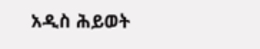አዲስ ሕይወት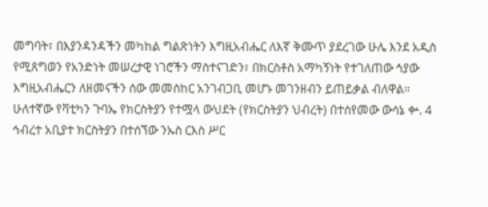መግባት፣ በእያንዳንዳችን መካከል ግልጽነትን እግዚአብሔር ለእኛ ቅሙጥ ያደረገው ሁሌ እንደ አዲስ የሚጸግወን የአንድነት መሠረታዊ ነገሮችን ማስተናገድን፣ በክርስቶስ አማካኝነት የተገለጠው ኅያው እግዚአብሔርን ለዘመናችን ሰው መመስከር አንገብጋቢ መሆኑ መገንዘብን ይጠይቃል ብለዋል።
ሁለተኛው የቫቲካን ጉባኤ የክርስትያን የተሟላ ውህደት (የክርስትያን ህብረት) በተሰየመው ውሳኔ ቍ. 4 ኅብረተ አቢያተ ክርስትያን በተሰኘው ንኡስ ርእስ ሥር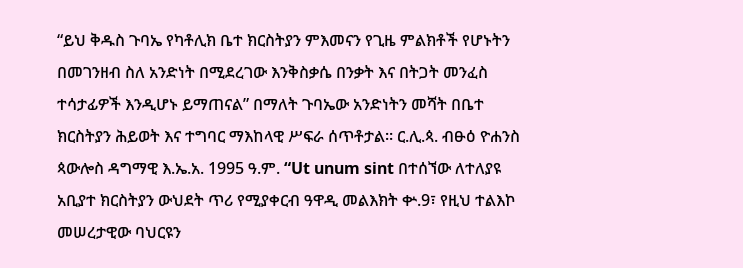“ይህ ቅዱስ ጉባኤ የካቶሊክ ቤተ ክርስትያን ምእመናን የጊዜ ምልክቶች የሆኑትን በመገንዘብ ስለ አንድነት በሚደረገው እንቅስቃሴ በንቃት እና በትጋት መንፈስ ተሳታፊዎች እንዲሆኑ ይማጠናል” በማለት ጉባኤው አንድነትን መሻት በቤተ ክርስትያን ሕይወት እና ተግባር ማእከላዊ ሥፍራ ሰጥቶታል። ር.ሊ.ጳ. ብፁዕ ዮሐንስ ጳውሎስ ዳግማዊ እ.ኤ.አ. 1995 ዓ.ም. “Ut unum sint በተሰኘው ለተለያዩ አቢያተ ክርስትያን ውህደት ጥሪ የሚያቀርብ ዓዋዲ መልእክት ቍ.9፣ የዚህ ተልእኮ መሠረታዊው ባህርዩን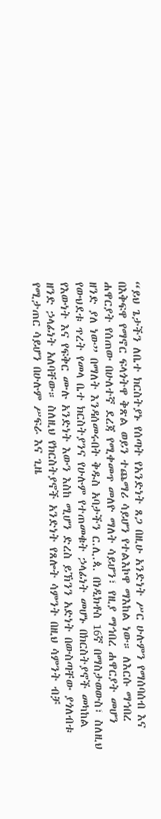“ይህ ጌታችን ለቤተ ክርስትያኑ የሰጣት የአንድነት ጸጋ በዚሁ አንድነት ሥር ሁሉምን የማሰባሰብ እና በእቅፍዋ የማኖር ፍላጎትዋ ቅጽል ወይን ተጨማሪ ሳይሆን የተልእኮዋ ማእከል ነው። ለእርሱ ማኅበረ ሐዋርያት የሰጠው በሁለተኛ ደረጃ የሚቀመጥ መለዮ ማለት ሳይሆን፣ የዚያ ማኅበረ ሐዋርያት መሆን ዘንድ ያለ ነው” በማለት እንዳሰመሩበት ቅዱስ አባታችን ር.ሊ.ጳ. በነዲክቶስ 16ኛ በማስታወውስ፣ ስለዚህ የውህደቱ ጥረት የመላ ቤተ ክርስትያንና የሁሉም የተጠመቁት ኃላፊነት መሆኑ በክርስትያኖች መካከል የእውነት እና የፍቅር ሙሉ አንድነት እውን እስከ ሚሆን ድረስ ይኽንን አድነት በውስጣቸው ያጎለብቱ ዘንድ ኃላፊነት አለባቸው። ስለዚህ የክርስትያኖች አንድነት የጸሎት ሳምንት በዚህ ሳምንት ብቻ የሚታጠር ሳይሆን በሁሉም ሥፍራ እና ጊዜ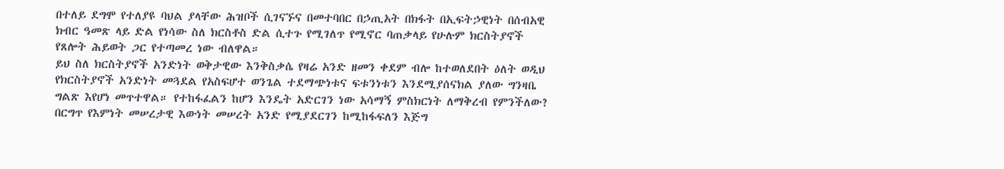በተለይ ደግሞ የተለያዩ ባህል ያላቸው ሕዝቦች ሲገናኙና በመተባበር በኃጢአት በክፋት በኢፍትኃዊነት በሰብአዊ ክብር ዓመጽ ላይ ድል የነሳው ስለ ክርስቶስ ድል ሲተጉ የሚገለጥ የሚኖር ባጠቃላይ የሁሉም ክርስትያኖች የጸሎት ሕይወት ጋር የተጣመረ ነው ብለዋል።
ይህ ስለ ክርስትያኖች አንድነት ወቅታዊው እንቅስቃሴ የዛሬ አንድ ዘመን ቀደም ብሎ ከተወለደበት ዕለት ወዲህ የክርስትያኖች አንድነት መጓደል የአስፍሆተ ወንጌል ተደማጭነቱና ፍቱንነቱን እንደሚያሰናክል ያለው ግንዛቤ ግልጽ እየሆነ መጥተዋል። የተከፋፈልን ከሆን እንዴት አድርገን ነው አሳማኝ ምስክርነት ለማቅረብ የምንችለው? በርግጥ የእምነት መሠረታዊ እውነት መሠረት አንድ የሚያደርገን ከሚከፋፍለን እጅግ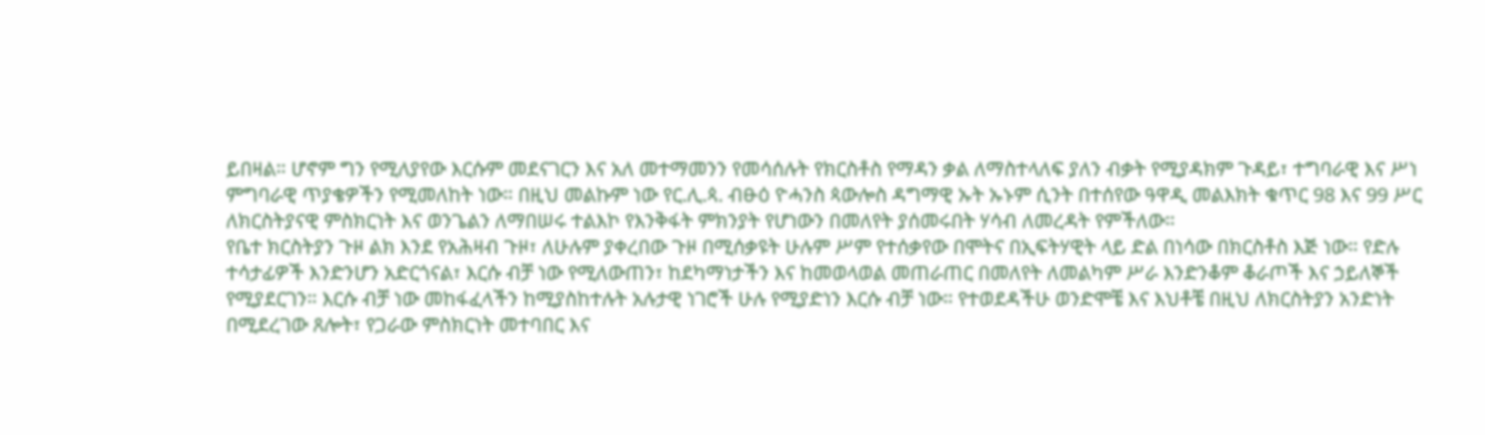ይበዛል። ሆኖም ግን የሚለያየው እርሱም መደናገርን እና አለ መተማመንን የመሳሰሉት የክርስቶስ የማዳን ቃል ለማስተላለፍ ያለን ብቃት የሚያዳክም ጉዳይ፣ ተግባራዊ እና ሥነ ምግባራዊ ጥያቄዎችን የሚመለከት ነው። በዚህ መልኩም ነው የር.ሊ.ጳ. ብፁዕ ዮሓንስ ጳውሎስ ዳግማዊ ኡት ኡኑም ሲንት በተሰየው ዓዋዲ መልእክት ቁጥር 98 እና 99 ሥር ለክርስትያናዊ ምስክርነት እና ወንጌልን ለማበሠሩ ተልእኮ የእንቅፋት ምክንያት የሆነውን በመለየት ያሰመሩበት ሃሳብ ለመረዳት የምችለው።
የቤተ ክርስትያን ጉዞ ልክ እንደ የአሕዛብ ጉዞ፣ ለሁሉም ያቀረበው ጉዞ በሚሰቃዩት ሁሉም ሥም የተሰቃየው በሞትና በኢፍትሃዊት ላይ ድል በነሳው በክርስቶስ እጅ ነው። የድሉ ተሳታፊዎች እንድንሆን አድርጎናል፣ እርሱ ብቻ ነው የሚለውጠን፣ ከደካማነታችን እና ከመወላወል መጠራጠር በመለየት ለመልካም ሥራ እንድንቆም ቆራጦች እና ኃይለኞች የሚያደርገን። እርሱ ብቻ ነው መከፋፈላችን ከሚያስከተሉት አሉታዊ ነገሮች ሁሉ የሚያድነን እርሱ ብቻ ነው። የተወደዳችሁ ወንድሞቼ እና እህቶቼ በዚህ ለክርስትያን አንድነት በሚደረገው ጸሎት፣ የጋራው ምስክርነት መተባበር እና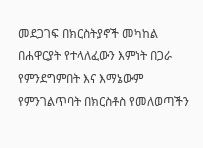መደጋገፍ በክርስትያኖች መካከል በሐዋርያት የተላለፈውን እምነት በጋራ የምንደግምበት እና እማኔውም የምንገልጥባት በክርስቶስ የመለወጣችን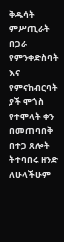ቅዱሳት ምሥጢራት በጋራ የምንቀድስባት እና የምናከብርባት ያች ሞጎስ የተሞላት ቀን በመጠባበቅ በተጋ ጸሎት ትተባበሩ ዘንድ ለሁላችሁም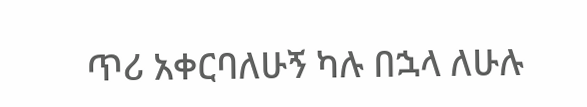ጥሪ አቀርባለሁኝ ካሉ በኋላ ለሁሉ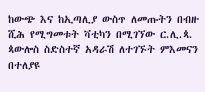ከውጭ እና ከኢጣሊያ ውስጥ ለመጡትን በብዙ ሺሕ የሚግመቱት ቫቲካን በሚገኘው ር.ሊ.ጳ. ጳውሎስ ስድስተኛ አዳራሽ ለተገኙት ምእመናን በተለያዩ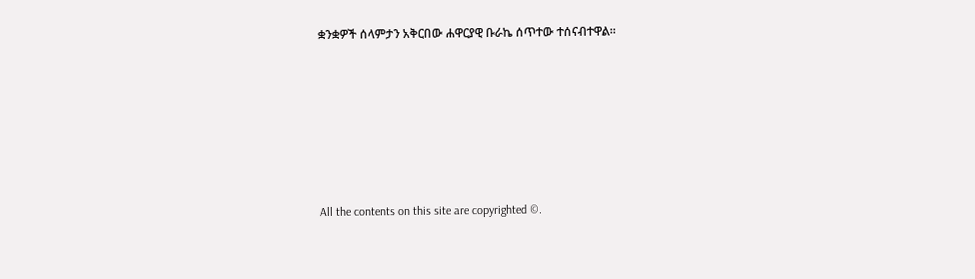ቋንቋዎች ሰላምታን አቅርበው ሐዋርያዊ ቡራኬ ሰጥተው ተሰናብተዋል።







All the contents on this site are copyrighted ©.